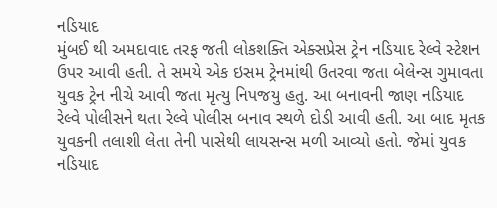નડિયાદ
મુંબઈ થી અમદાવાદ તરફ જતી લોકશક્તિ એક્સપ્રેસ ટ્રેન નડિયાદ રેલ્વે સ્ટેશન ઉપર આવી હતી. તે સમયે એક ઇસમ ટ્રેનમાંથી ઉતરવા જતા બેલેન્સ ગુમાવતા યુવક ટ્રેન નીચે આવી જતા મૃત્યુ નિપજયુ હતુ. આ બનાવની જાણ નડિયાદ રેલ્વે પોલીસને થતા રેલ્વે પોલીસ બનાવ સ્થળે દોડી આવી હતી. આ બાદ મૃતક યુવકની તલાશી લેતા તેની પાસેથી લાયસન્સ મળી આવ્યો હતો. જેમાં યુવક નડિયાદ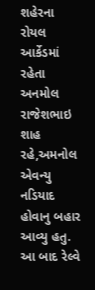શહેરના રોયલ આર્કેડમાં રહેતા અનમોલ રાજેશભાઇ શાહ રહે,અમનોલ એવન્યુ નડિયાદ હોવાનુ બહાર આવ્યુ હતુ. આ બાદ રેલ્વે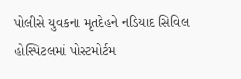પોલીસે યુવકના મૃતદેહને નડિયાદ સિવિલ હોસ્પિટલમાં પોસ્ટમોર્ટમ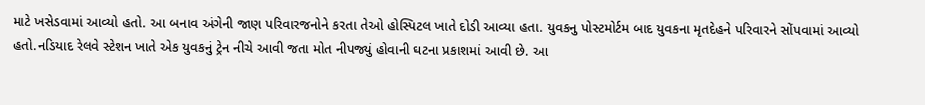માટે ખસેડવામાં આવ્યો હતો. આ બનાવ અંગેની જાણ પરિવારજનોને કરતા તેઓ હોસ્પિટલ ખાતે દોડી આવ્યા હતા. યુવકનુ પોસ્ટમોર્ટમ બાદ યુવકના મૃતદેહને પરિવારને સોંપવામાં આવ્યો હતો.નડિયાદ રેલવે સ્ટેશન ખાતે એક યુવકનું ટ્રેન નીચે આવી જતા મોત નીપજ્યું હોવાની ઘટના પ્રકાશમાં આવી છે. આ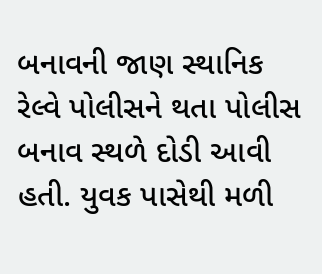બનાવની જાણ સ્થાનિક રેલ્વે પોલીસને થતા પોલીસ બનાવ સ્થળે દોડી આવી હતી. યુવક પાસેથી મળી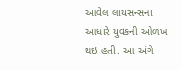આવેલ લાયસન્સના આધારે યુવકની ઓળખ થઇ હતી. આ અંગે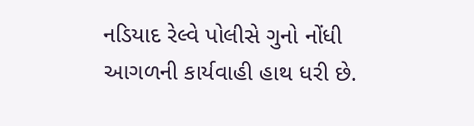નડિયાદ રેલ્વે પોલીસે ગુનો નોંધી આગળની કાર્યવાહી હાથ ધરી છે.